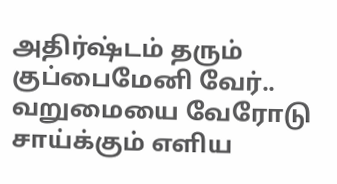அதிர்ஷ்டம் தரும் குப்பைமேனி வேர்.. வறுமையை வேரோடு சாய்க்கும் எளிய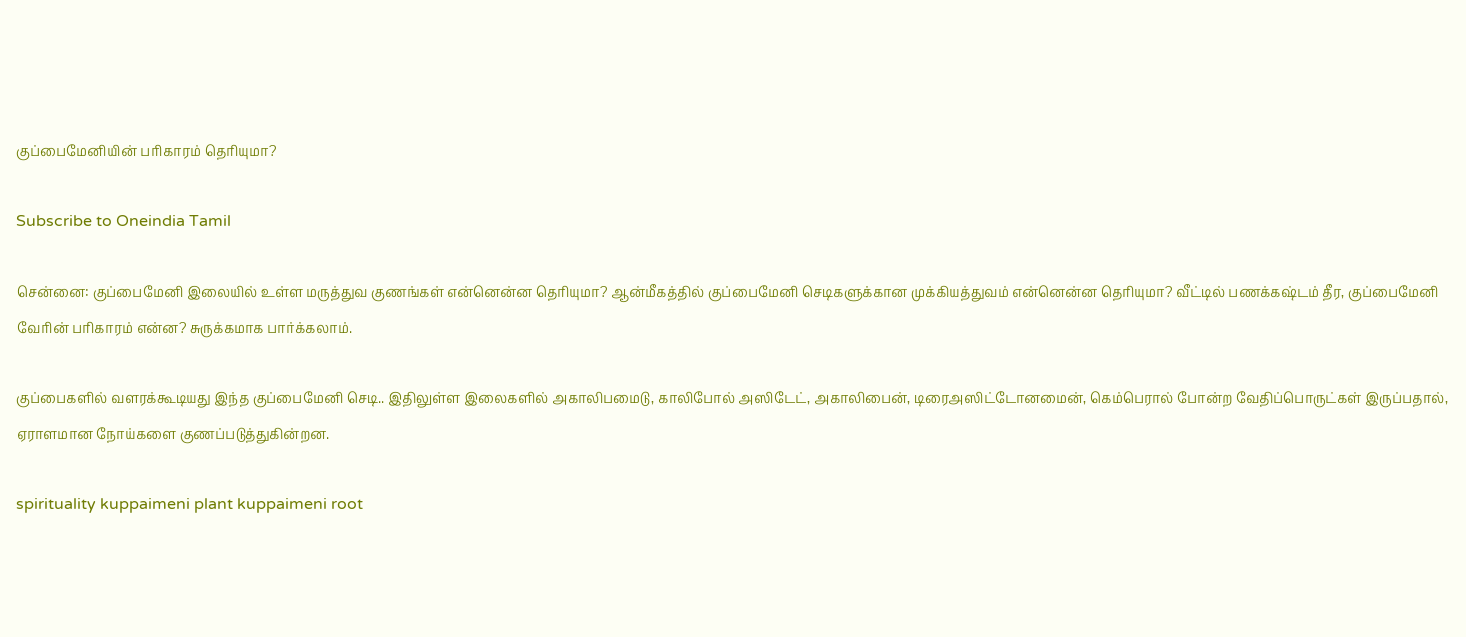குப்பைமேனியின் பரிகாரம் தெரியுமா?

Subscribe to Oneindia Tamil

சென்னை: குப்பைமேனி இலையில் உள்ள மருத்துவ குணங்கள் என்னென்ன தெரியுமா? ஆன்மீகத்தில் குப்பைமேனி செடிகளுக்கான முக்கியத்துவம் என்னென்ன தெரியுமா? வீட்டில் பணக்கஷ்டம் தீர, குப்பைமேனி வேரின் பரிகாரம் என்ன? சுருக்கமாக பார்க்கலாம்.

குப்பைகளில் வளரக்கூடியது இந்த குப்பைமேனி செடி.. இதிலுள்ள இலைகளில் அகாலிபமைடு, காலிபோல் அஸிடேட், அகாலிபைன், டிரைஅஸிட்டோனமைன், கெம்பெரால் போன்ற வேதிப்பொருட்கள் இருப்பதால், ஏராளமான நோய்களை குணப்படுத்துகின்றன.

spirituality kuppaimeni plant kuppaimeni root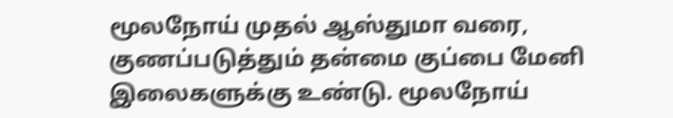மூலநோய் முதல் ஆஸ்துமா வரை, குணப்படுத்தும் தன்மை குப்பை மேனி இலைகளுக்கு உண்டு. மூலநோய்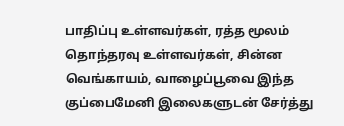பாதிப்பு உள்ளவர்கள், ரத்த மூலம் தொந்தரவு உள்ளவர்கள், சின்ன வெங்காயம், வாழைப்பூவை இந்த குப்பைமேனி இலைகளுடன் சேர்த்து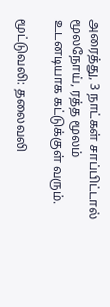அரைத்து, 3 நாட்கள் சாப்பிட்டால் மூலநோய், ரத்த மூலம் உடனடியாக கட்டுக்குள் வரும்.

மூட்டுவலி: தலைவலி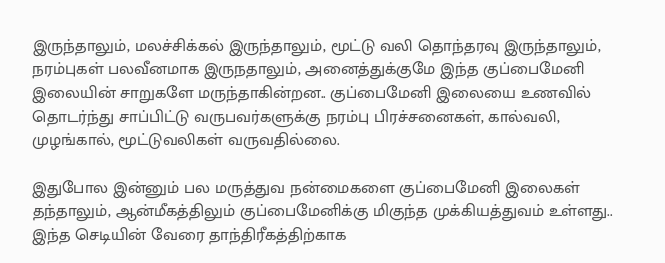இருந்தாலும், மலச்சிக்கல் இருந்தாலும், மூட்டு வலி தொந்தரவு இருந்தாலும், நரம்புகள் பலவீனமாக இருநதாலும், அனைத்துக்குமே இந்த குப்பைமேனி இலையின் சாறுகளே மருந்தாகின்றன.. குப்பைமேனி இலையை உணவில் தொடர்ந்து சாப்பிட்டு வருபவர்களுக்கு நரம்பு பிரச்சனைகள், கால்வலி, முழங்கால், மூட்டுவலிகள் வருவதில்லை.

இதுபோல இன்னும் பல மருத்துவ நன்மைகளை குப்பைமேனி இலைகள் தந்தாலும், ஆன்மீகத்திலும் குப்பைமேனிக்கு மிகுந்த முக்கியத்துவம் உள்ளது.. இந்த செடியின் வேரை தாந்திரீகத்திற்காக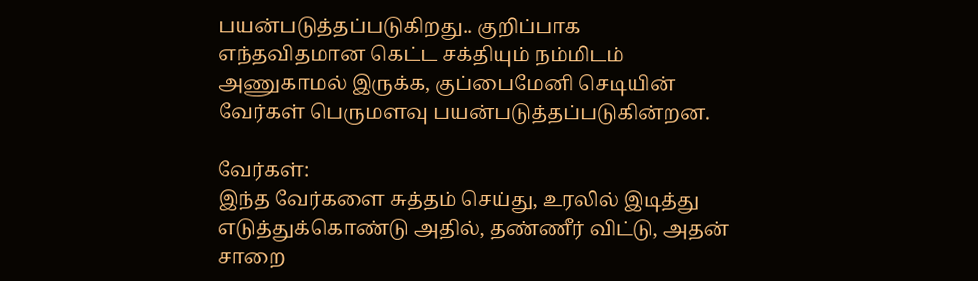பயன்படுத்தப்படுகிறது.. குறிப்பாக எந்தவிதமான கெட்ட சக்தியும் நம்மிடம் அணுகாமல் இருக்க, குப்பைமேனி செடியின் வேர்கள் பெருமளவு பயன்படுத்தப்படுகின்றன.

வேர்கள்:
இந்த வேர்களை சுத்தம் செய்து, உரலில் இடித்து எடுத்துக்கொண்டு அதில், தண்ணீர் விட்டு, அதன் சாறை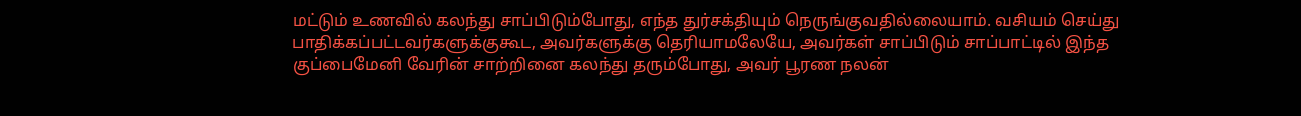மட்டும் உணவில் கலந்து சாப்பிடும்போது, எந்த துர்சக்தியும் நெருங்குவதில்லையாம். வசியம் செய்து பாதிக்கப்பட்டவர்களுக்குகூட, அவர்களுக்கு தெரியாமலேயே, அவர்கள் சாப்பிடும் சாப்பாட்டில் இந்த குப்பைமேனி வேரின் சாற்றினை கலந்து தரும்போது, அவர் பூரண நலன்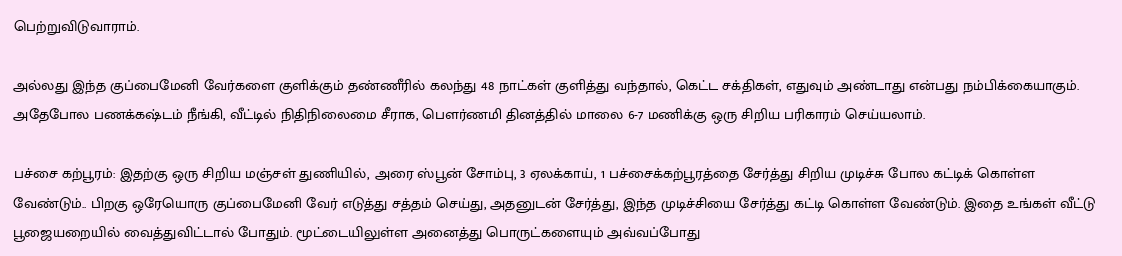பெற்றுவிடுவாராம்.

அல்லது இந்த குப்பைமேனி வேர்களை குளிக்கும் தண்ணீரில் கலந்து 48 நாட்கள் குளித்து வந்தால், கெட்ட சக்திகள், எதுவும் அண்டாது என்பது நம்பிக்கையாகும். அதேபோல பணக்கஷ்டம் நீங்கி, வீட்டில் நிதிநிலைமை சீராக, பௌர்ணமி தினத்தில் மாலை 6-7 மணிக்கு ஒரு சிறிய பரிகாரம் செய்யலாம்.

பச்சை கற்பூரம்: இதற்கு ஒரு சிறிய மஞ்சள் துணியில், அரை ஸ்பூன் சோம்பு, 3 ஏலக்காய், 1 பச்சைக்கற்பூரத்தை சேர்த்து சிறிய முடிச்சு போல கட்டிக் கொள்ள வேண்டும்.. பிறகு ஒரேயொரு குப்பைமேனி வேர் எடுத்து சத்தம் செய்து, அதனுடன் சேர்த்து, இந்த முடிச்சியை சேர்த்து கட்டி கொள்ள வேண்டும். இதை உங்கள் வீட்டு பூஜையறையில் வைத்துவிட்டால் போதும். மூட்டையிலுள்ள அனைத்து பொருட்களையும் அவ்வப்போது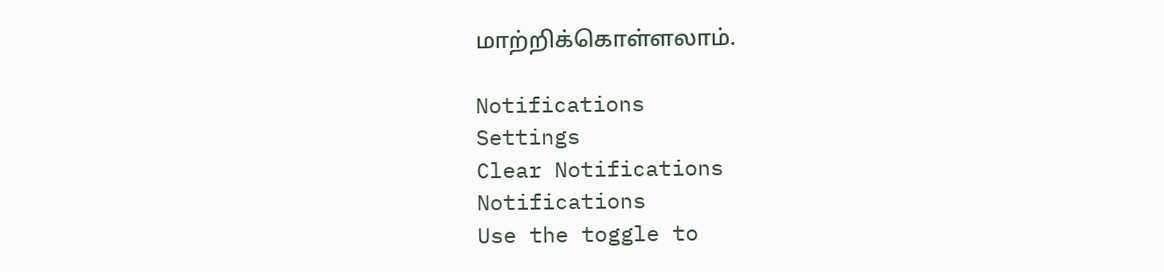மாற்றிக்கொள்ளலாம்.

Notifications
Settings
Clear Notifications
Notifications
Use the toggle to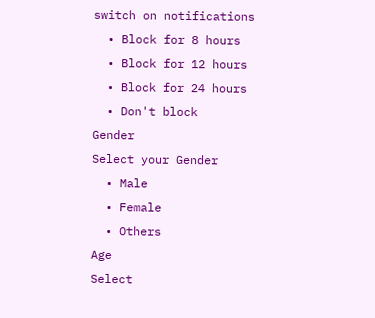switch on notifications
  • Block for 8 hours
  • Block for 12 hours
  • Block for 24 hours
  • Don't block
Gender
Select your Gender
  • Male
  • Female
  • Others
Age
Select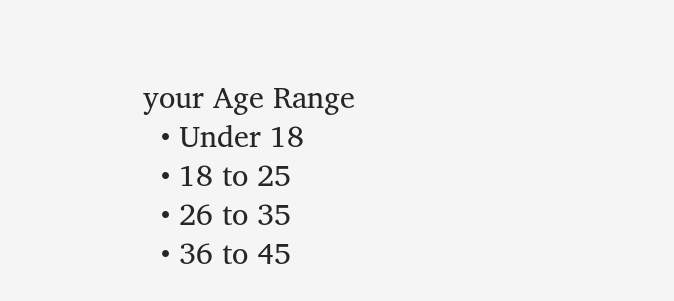your Age Range
  • Under 18
  • 18 to 25
  • 26 to 35
  • 36 to 45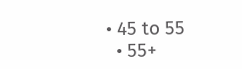• 45 to 55
  • 55+